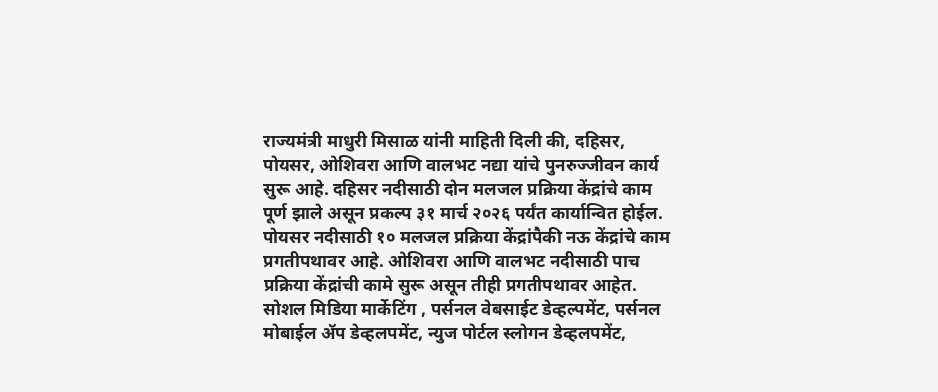राज्यमंत्री माधुरी मिसाळ यांनी माहिती दिली की, दहिसर, पोयसर, ओशिवरा आणि वालभट नद्या यांचे पुनरुज्जीवन कार्य सुरू आहे. दहिसर नदीसाठी दोन मलजल प्रक्रिया केंद्रांचे काम पूर्ण झाले असून प्रकल्प ३१ मार्च २०२६ पर्यंत कार्यान्वित होईल. पोयसर नदीसाठी १० मलजल प्रक्रिया केंद्रांपैकी नऊ केंद्रांचे काम प्रगतीपथावर आहे. ओशिवरा आणि वालभट नदीसाठी पाच प्रक्रिया केंद्रांची कामे सुरू असून तीही प्रगतीपथावर आहेत.
सोशल मिडिया मार्केटिंग , पर्सनल वेबसाईट डेव्हल्पमेंट, पर्सनल मोबाईल ॲप डेव्हलपमेंट, न्युज पोर्टल स्लोगन डेव्हलपमेंट,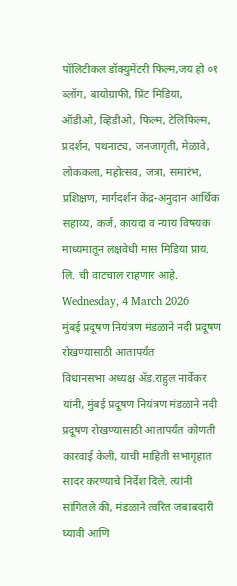पॉलिटीकल डॉक्युमेंटरी फिल्म,जय हो ०१ ब्लॉग, बायोग्राफी, प्रिंट मिडिया, ऑडीओ, व्हिडीओ, फिल्म, टेलिफिल्म, प्रदर्शन, पथनाट्य, जनजागृती, मेळावे, लोककला, महोत्सव, जत्रा, समारंभ, प्रशिक्षण, मार्गदर्शन केंद्र-अनुदान आर्थिक सहाय्य, कर्ज, कायदा व न्याय विषयक माध्यमातून लक्षवेधी मास मिडिया प्राय. लि. ची वाटचाल राहणार आहे.
Wednesday, 4 March 2026
मुंबई प्रदूषण नियंत्रण मंडळाने नदी प्रदूषण रोखण्यासाठी आतापर्यंत
विधानसभा अध्यक्ष ॲड.राहुल नार्वेकर यांनी, मुंबई प्रदूषण नियंत्रण मंडळाने नदी प्रदूषण रोखण्यासाठी आतापर्यंत कोणती कारवाई केली, याची माहिती सभागृहात सादर करण्याचे निर्देश दिले. त्यांनी सांगितले की, मंडळाने त्वरित जबाबदारी घ्यावी आणि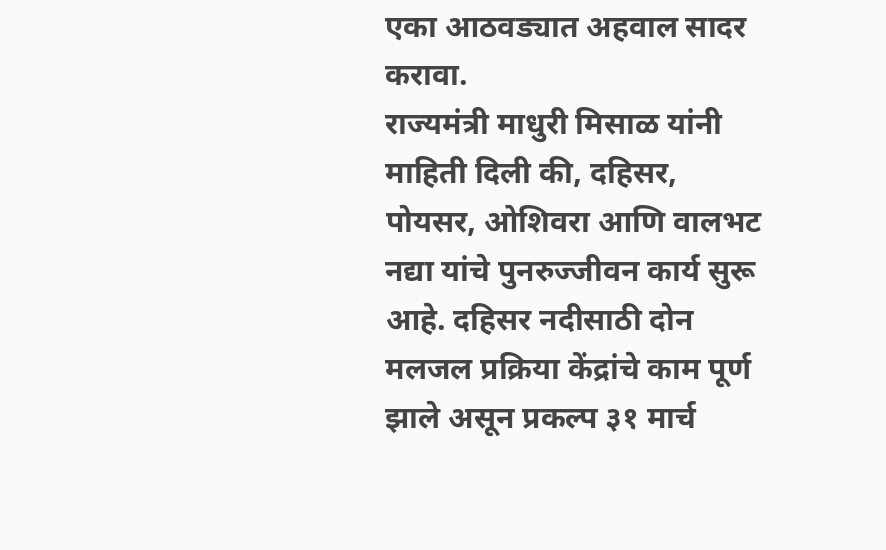एका आठवड्यात अहवाल सादर करावा.
राज्यमंत्री माधुरी मिसाळ यांनी माहिती दिली की, दहिसर, पोयसर, ओशिवरा आणि वालभट नद्या यांचे पुनरुज्जीवन कार्य सुरू आहे. दहिसर नदीसाठी दोन मलजल प्रक्रिया केंद्रांचे काम पूर्ण झाले असून प्रकल्प ३१ मार्च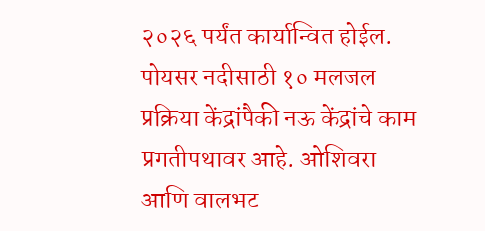२०२६ पर्यंत कार्यान्वित होईल. पोयसर नदीसाठी १० मलजल प्रक्रिया केंद्रांपैकी नऊ केंद्रांचे काम प्रगतीपथावर आहे. ओशिवरा आणि वालभट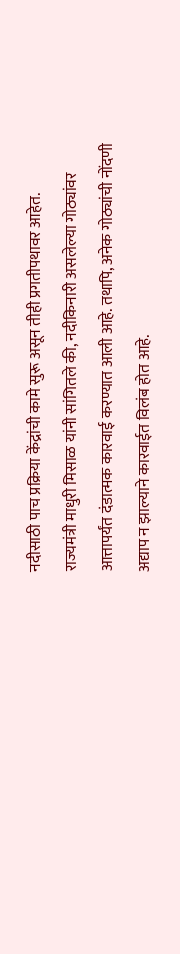नदीसाठी पाच प्रक्रिया केंद्रांची कामे सुरू असून तीही प्रगतीपथावर आहेत.
राज्यमंत्री माधुरी मिसाळ यांनी सांगितले की, नदीकिनारी असलेल्या गोठ्यांवर आत्तापर्यंत दंडात्मक कारवाई करण्यात आली आहे. तथापि, अनेक गोठ्यांची नोंदणी अद्याप न झाल्याने कारवाईत विलंब होत आहे.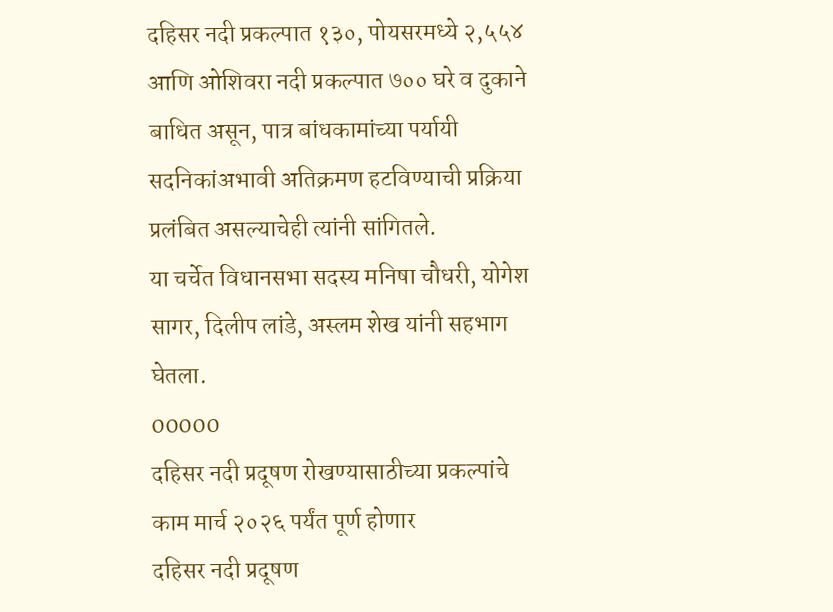दहिसर नदी प्रकल्पात १३०, पोयसरमध्ये २,५५४ आणि ओशिवरा नदी प्रकल्पात ७०० घरे व दुकाने बाधित असून, पात्र बांधकामांच्या पर्यायी सदनिकांअभावी अतिक्रमण हटविण्याची प्रक्रिया प्रलंबित असल्याचेही त्यांनी सांगितले.
या चर्चेत विधानसभा सदस्य मनिषा चौधरी, योगेश सागर, दिलीप लांडे, अस्लम शेख यांनी सहभाग घेतला.
00000
दहिसर नदी प्रदूषण रोखण्यासाठीच्या प्रकल्पांचे काम मार्च २०२६ पर्यंत पूर्ण होणार
दहिसर नदी प्रदूषण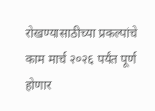रोखण्यासाठीच्या प्रकल्पांचे
काम मार्च २०२६ पर्यंत पूर्ण होणार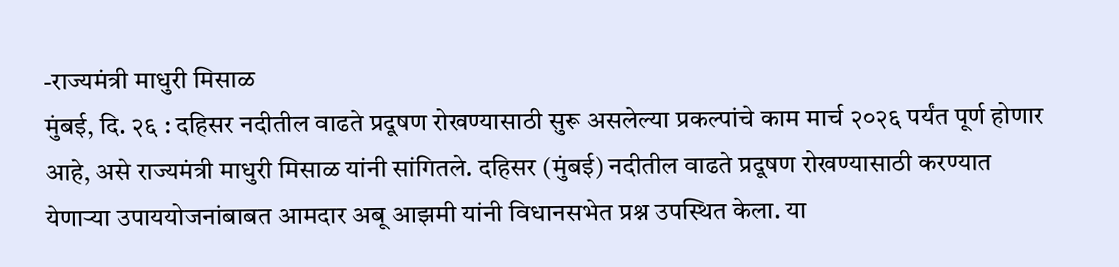-राज्यमंत्री माधुरी मिसाळ
मुंबई, दि. २६ : दहिसर नदीतील वाढते प्रदूषण रोखण्यासाठी सुरू असलेल्या प्रकल्पांचे काम मार्च २०२६ पर्यंत पूर्ण होणार आहे, असे राज्यमंत्री माधुरी मिसाळ यांनी सांगितले. दहिसर (मुंबई) नदीतील वाढते प्रदूषण रोखण्यासाठी करण्यात येणाऱ्या उपाययोजनांबाबत आमदार अबू आझमी यांनी विधानसभेत प्रश्न उपस्थित केला. या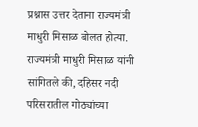प्रश्नास उत्तर देताना राज्यमंत्री माधुरी मिसाळ बोलत होत्या.
राज्यमंत्री माधुरी मिसाळ यांनी सांगितले की, दहिसर नदी परिसरातील गोठ्यांच्या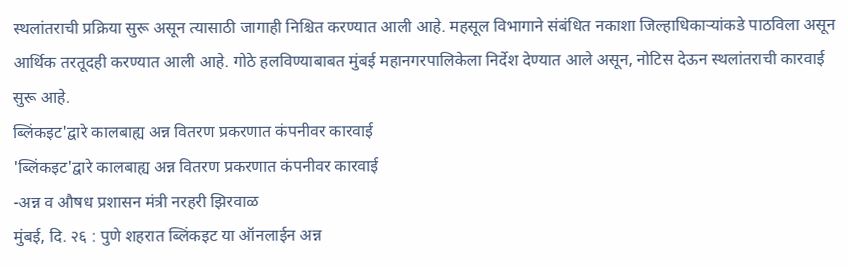स्थलांतराची प्रक्रिया सुरू असून त्यासाठी जागाही निश्चित करण्यात आली आहे. महसूल विभागाने संबंधित नकाशा जिल्हाधिकाऱ्यांकडे पाठविला असून आर्थिक तरतूदही करण्यात आली आहे. गोठे हलविण्याबाबत मुंबई महानगरपालिकेला निर्देश देण्यात आले असून, नोटिस देऊन स्थलांतराची कारवाई सुरू आहे.
ब्लिंकइट'द्वारे कालबाह्य अन्न वितरण प्रकरणात कंपनीवर कारवाई
'ब्लिंकइट'द्वारे कालबाह्य अन्न वितरण प्रकरणात कंपनीवर कारवाई
-अन्न व औषध प्रशासन मंत्री नरहरी झिरवाळ
मुंबई, दि. २६ : पुणे शहरात ब्लिंकइट या ऑनलाईन अन्न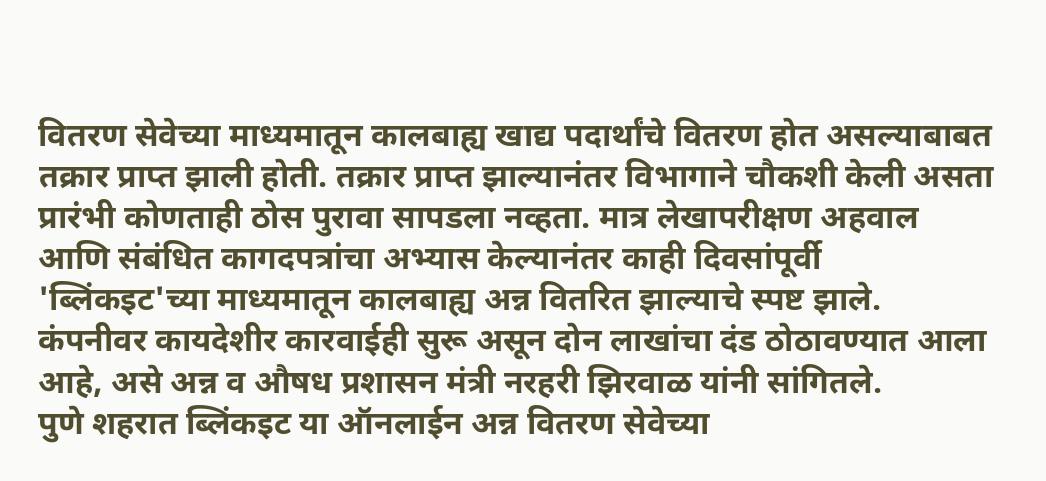वितरण सेवेच्या माध्यमातून कालबाह्य खाद्य पदार्थांचे वितरण होत असल्याबाबत तक्रार प्राप्त झाली होती. तक्रार प्राप्त झाल्यानंतर विभागाने चौकशी केली असता प्रारंभी कोणताही ठोस पुरावा सापडला नव्हता. मात्र लेखापरीक्षण अहवाल आणि संबंधित कागदपत्रांचा अभ्यास केल्यानंतर काही दिवसांपूर्वी 'ब्लिंकइट'च्या माध्यमातून कालबाह्य अन्न वितरित झाल्याचे स्पष्ट झाले. कंपनीवर कायदेशीर कारवाईही सुरू असून दोन लाखांचा दंड ठोठावण्यात आला आहे, असे अन्न व औषध प्रशासन मंत्री नरहरी झिरवाळ यांनी सांगितले.
पुणे शहरात ब्लिंकइट या ऑनलाईन अन्न वितरण सेवेच्या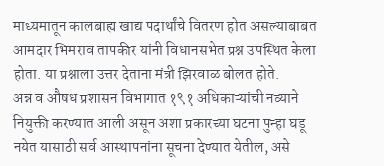माध्यमातून कालबाह्य खाद्य पदार्थांचे वितरण होत असल्याबाबत आमदार भिमराव तापकीर यांनी विधानसभेत प्रश्न उपस्थित केला होता. या प्रश्नाला उत्तर देताना मंत्री झिरवाळ बोलत होते.
अन्न व औषध प्रशासन विभागात १९१ अधिकाऱ्यांची नव्याने नियुक्ती करण्यात आली असून अशा प्रकारच्या घटना पुन्हा घडू नयेत यासाठी सर्व आस्थापनांना सूचना देण्यात येतील, असे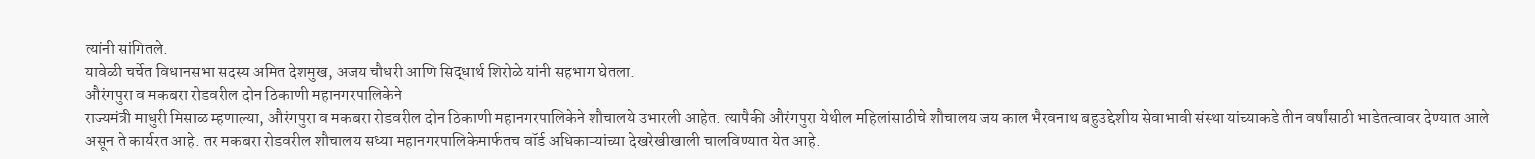त्यांनी सांगितले.
यावेळी चर्चेत विधानसभा सदस्य अमित देशमुख, अजय चौधरी आणि सिद्धार्थ शिरोळे यांनी सहभाग घेतला.
औरंगपुरा व मकबरा रोडवरील दोन ठिकाणी महानगरपालिकेने
राज्यमंत्री माधुरी मिसाळ म्हणाल्या, औरंगपुरा व मकबरा रोडवरील दोन ठिकाणी महानगरपालिकेने शौचालये उभारली आहेत. त्यापैकी औरंगपुरा येथील महिलांसाठीचे शौचालय जय काल भैरवनाथ बहुउद्देशीय सेवाभावी संस्था यांच्याकडे तीन वर्षांसाठी भाडेतत्वावर देण्यात आले असून ते कार्यरत आहे. तर मकबरा रोडवरील शौचालय सध्या महानगरपालिकेमार्फतच वॉर्ड अधिकाऱ्यांच्या देखरेखीखाली चालविण्यात येत आहे.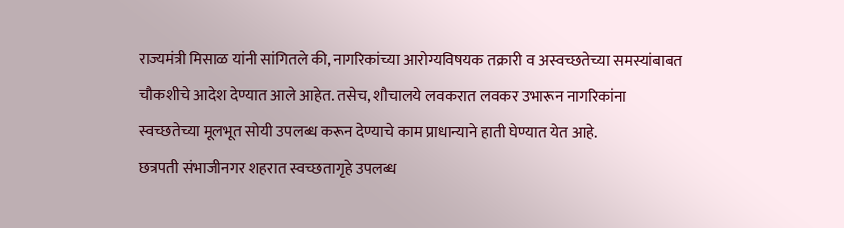राज्यमंत्री मिसाळ यांनी सांगितले की, नागरिकांच्या आरोग्यविषयक तक्रारी व अस्वच्छतेच्या समस्यांबाबत चौकशीचे आदेश देण्यात आले आहेत. तसेच, शौचालये लवकरात लवकर उभारून नागरिकांना स्वच्छतेच्या मूलभूत सोयी उपलब्ध करून देण्याचे काम प्राधान्याने हाती घेण्यात येत आहे.
छत्रपती संभाजीनगर शहरात स्वच्छतागृहे उपलब्ध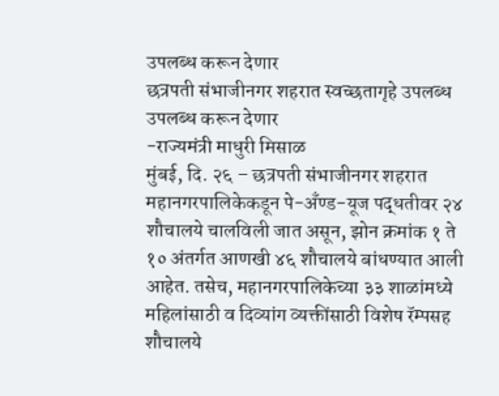उपलब्ध करून देणार
छत्रपती संभाजीनगर शहरात स्वच्छतागृहे उपलब्ध उपलब्ध करून देणार
-राज्यमंत्री माधुरी मिसाळ
मुंबई, दि. २६ – छत्रपती संभाजीनगर शहरात महानगरपालिकेकडून पे-अँण्ड-यूज पद्धतीवर २४ शौचालये चालविली जात असून, झोन क्रमांक १ ते १० अंतर्गत आणखी ४६ शौचालये बांधण्यात आली आहेत. तसेच, महानगरपालिकेच्या ३३ शाळांमध्ये महिलांसाठी व दिव्यांग व्यक्तींसाठी विशेष रॅम्पसह शौचालये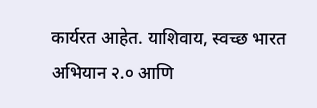कार्यरत आहेत. याशिवाय, स्वच्छ भारत अभियान २.० आणि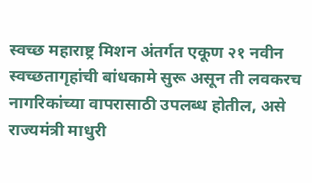स्वच्छ महाराष्ट्र मिशन अंतर्गत एकूण २१ नवीन स्वच्छतागृहांची बांधकामे सुरू असून ती लवकरच नागरिकांच्या वापरासाठी उपलब्ध होतील, असे राज्यमंत्री माधुरी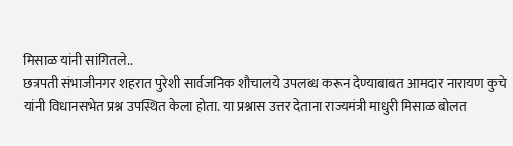मिसाळ यांनी सांगितले..
छत्रपती संभाजीनगर शहरात पुरेशी सार्वजनिक शौचालये उपलब्ध करून देण्याबाबत आमदार नारायण कुचे यांनी विधानसभेत प्रश्न उपस्थित केला होता. या प्रश्नास उत्तर देताना राज्यमंत्री माधुरी मिसाळ बोलत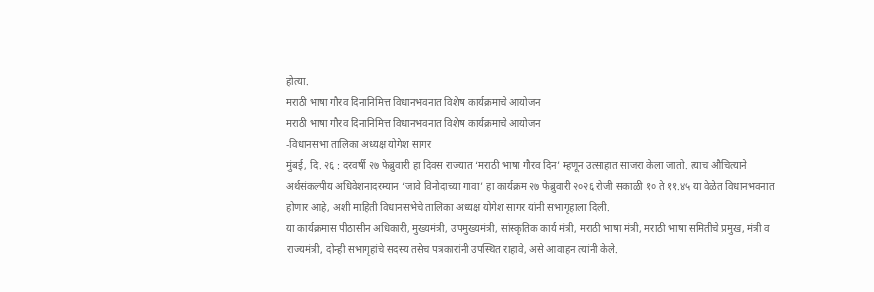होत्या.
मराठी भाषा गौरव दिनानिमित्त विधानभवनात विशेष कार्यक्रमाचे आयोजन
मराठी भाषा गौरव दिनानिमित्त विधानभवनात विशेष कार्यक्रमाचे आयोजन
-विधानसभा तालिका अध्यक्ष योगेश सागर
मुंबई, दि. २६ : दरवर्षी २७ फेब्रुवारी हा दिवस राज्यात ‘मराठी भाषा गौरव दिन’ म्हणून उत्साहात साजरा केला जातो. त्याच औचित्याने अर्थसंकल्पीय अधिवेशनादरम्यान ‘जावे विनोदाच्या गावा’ हा कार्यक्रम २७ फेब्रुवारी २०२६ रोजी सकाळी १० ते ११.४५ या वेळेत विधानभवनात होणार आहे, अशी माहिती विधानसभेचे तालिका अध्यक्ष योगेश सागर यांनी सभागृहाला दिली.
या कार्यक्रमास पीठासीन अधिकारी, मुख्यमंत्री, उपमुख्यमंत्री, सांस्कृतिक कार्य मंत्री, मराठी भाषा मंत्री, मराठी भाषा समितीचे प्रमुख, मंत्री व राज्यमंत्री, दोन्ही सभागृहांचे सदस्य तसेच पत्रकारांनी उपस्थित राहावे, असे आवाहन त्यांनी केले.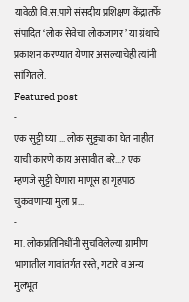यावेळी वि.स.पागे संसदीय प्रशिक्षण केंद्रातर्फे संपादित ‘लोक सेवेचा लोकजागर’ या ग्रंथाचे प्रकाशन करण्यात येणार असल्याचेही त्यांनी सांगितले.
Featured post
-
एक सुट्टी घ्या ... लोक सुट्ट्या का घेत नाहीत याची कारणे काय असावीत बरे...? एक म्हणजे सुट्टी घेणारा माणूस हा गृहपाठ चुकवणाऱ्या मुला प्र...
-
मा. लोकप्रतिनिधींनी सुचविलेल्या ग्रामीण भागातील गावांतर्गत रस्ते, गटारे व अन्य मुलभूत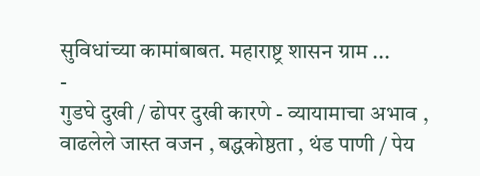सुविधांच्या कामांबाबत. महाराष्ट्र शासन ग्राम ...
-
गुडघे दुखी / ढोपर दुखी कारणे - व्यायामाचा अभाव , वाढलेले जास्त वजन , बद्धकोष्ठता , थंड पाणी / पेय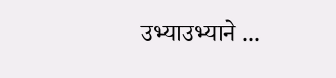उभ्याउभ्याने ...